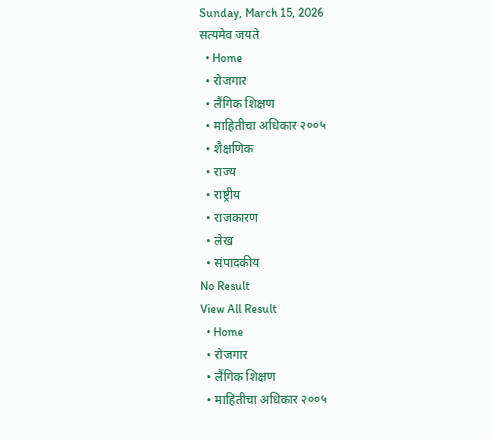Sunday, March 15, 2026
सत्यमेव जयते
  • Home
  • रोजगार
  • लैंगिक शिक्षण
  • माहितीचा अधिकार २००५
  • शैक्षणिक
  • राज्य
  • राष्ट्रीय
  • राजकारण
  • लेख
  • संपादकीय
No Result
View All Result
  • Home
  • रोजगार
  • लैंगिक शिक्षण
  • माहितीचा अधिकार २००५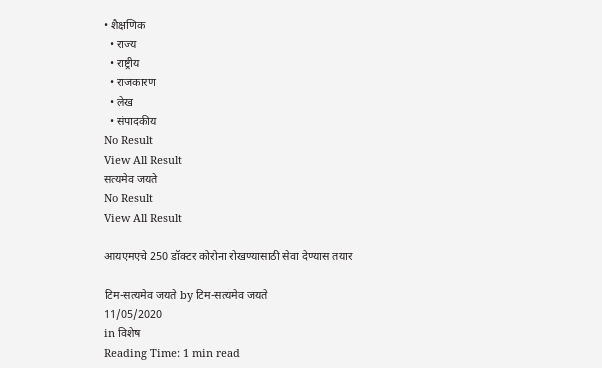• शैक्षणिक
  • राज्य
  • राष्ट्रीय
  • राजकारण
  • लेख
  • संपादकीय
No Result
View All Result
सत्यमेव जयते
No Result
View All Result

आयएमएचे 250 डॉक्टर कोरोना रोखण्यासाठी सेवा देण्यास तयार

टिम-सत्यमेव जयते by टिम-सत्यमेव जयते
11/05/2020
in विशेष
Reading Time: 1 min read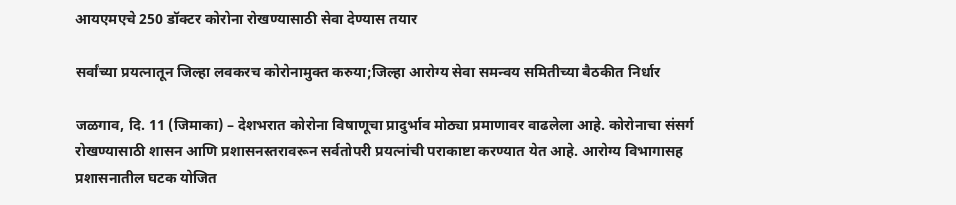आयएमएचे 250 डॉक्टर कोरोना रोखण्यासाठी सेवा देण्यास तयार

सर्वांच्या प्रयत्नातून जिल्हा लवकरच कोरोनामुक्त करुया;जिल्हा आरोग्य सेवा समन्वय समितीच्या बैठकीत निर्धार

जळगाव, दि. 11 (जिमाका) – देशभरात कोरोना विषाणूचा प्रादुर्भाव मोठ्या प्रमाणावर वाढलेला आहे. कोरोनाचा संसर्ग रोखण्यासाठी शासन आणि प्रशासनस्तरावरून सर्वतोपरी प्रयत्नांची पराकाष्टा करण्यात येत आहे. आरोग्य विभागासह प्रशासनातील घटक योजित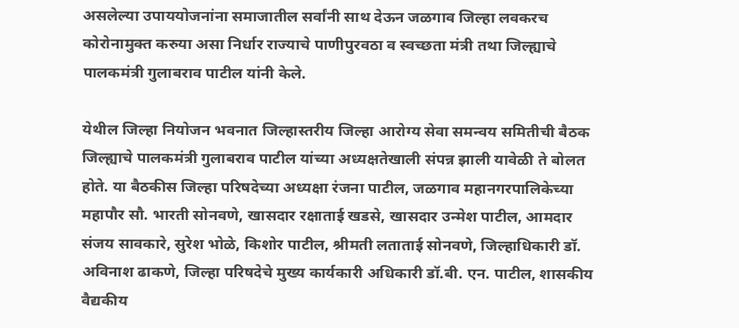असलेल्या उपाययोजनांना समाजातील सर्वांनी साथ देऊन जळगाव जिल्हा लवकरच कोरोनामुक्त करुया असा निर्धार राज्याचे पाणीपुरवठा व स्वच्छता मंत्री तथा जिल्ह्याचे पालकमंत्री गुलाबराव पाटील यांनी केले.

येथील जिल्हा नियोजन भवनात जिल्हास्तरीय जिल्हा आरोग्य सेवा समन्वय समितीची बैठक जिल्ह्याचे पालकमंत्री गुलाबराव पाटील यांच्या अध्यक्षतेखाली संपन्न झाली यावेळी ते बोलत होते. या बैठकीस जिल्हा परिषदेच्या अध्यक्षा रंजना पाटील, जळगाव महानगरपालिकेच्या महापौर सौ. भारती सोनवणे, खासदार रक्षाताई खडसे, खासदार उन्मेश पाटील, आमदार संजय सावकारे, सुरेश भोळे, किशोर पाटील, श्रीमती लताताई सोनवणे, जिल्हाधिकारी डॉ. अविनाश ढाकणे, जिल्हा परिषदेचे मुख्य कार्यकारी अधिकारी डॉ.बी. एन. पाटील, शासकीय वैद्यकीय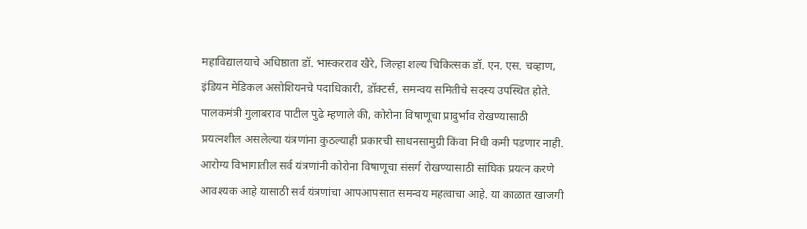महाविद्यालयाचे अधिष्ठाता डॉ. भास्करराव खैरे, जिल्हा शल्य चिकित्सक डॉ. एन. एस. चव्हाण, इंडियन मेडिकल असोशियनचे पदाधिकारी, डॉक्टर्स, समन्वय समितीचे सदस्य उपस्थित होते. पालकमंत्री गुलाबराव पाटील पुढे म्हणाले की, कोरोना विषाणूचा प्रादुर्भाव रोखण्यासाठी प्रयत्नशील असलेल्या यंत्रणांना कुठल्याही प्रकारची साधनसामुग्री किंवा निधी कमी पडणार नाही. आरोग्य विभागातील सर्व यंत्रणांनी कोरोना विषाणूचा संसर्ग रोखण्यासाठी सांघिक प्रयत्न करणे आवश्यक आहे यासाठी सर्व यंत्रणांचा आपआपसात समन्वय महत्वाचा आहे. या काळात खाजगी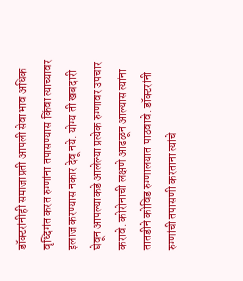डॉक्टरांनीही समाजाप्रती आपली सेवाभाव अधिक वृध्दिगंत करत रुग्णांना तपासण्यास किंवा त्याच्यावर इलाज करण्यास नकार देवू नये. योग्य ती खबदारी घेवून आपल्याकडे आलेल्या प्रत्येक रुग्णावर उपचार करावे. कोरोनाची लक्षणे आढळून आल्यास त्यांना तातडीने कोविड रुग्णालयात पाठवावे. डॉक्टरांनी रुग्णांची तपासणी करताना त्यांचे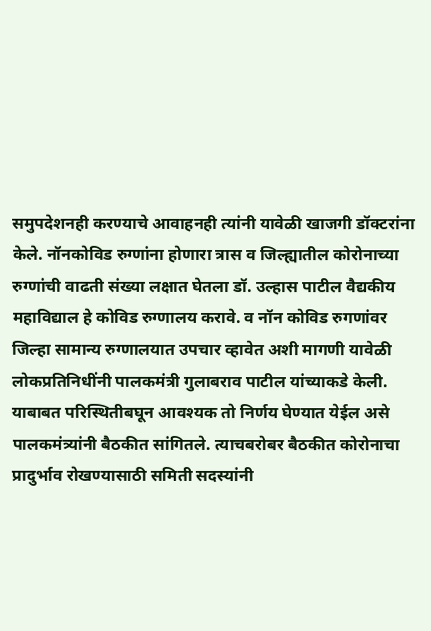समुपदेशनही करण्याचे आवाहनही त्यांनी यावेळी खाजगी डॉक्टरांना केले. नॉनकोविड रुग्णांना होणारा त्रास व जिल्ह्यातील कोरोनाच्या रुग्णांची वाढती संख्या लक्षात घेतला डॉ. उल्हास पाटील वैद्यकीय महाविद्याल हे कोविड रुग्णालय करावे. व नॉन कोविड रुगणांवर जिल्हा सामान्य रुग्णालयात उपचार व्हावेत अशी मागणी यावेळी लोकप्रतिनिधींनी पालकमंत्री गुलाबराव पाटील यांच्याकडे केली. याबाबत परिस्थितीबघून आवश्यक तो निर्णय घेण्यात येईल असे पालकमंत्र्यांनी बैठकीत सांगितले. त्याचबरोबर बैठकीत कोरोनाचा प्रादुर्भाव रोखण्यासाठी समिती सदस्यांनी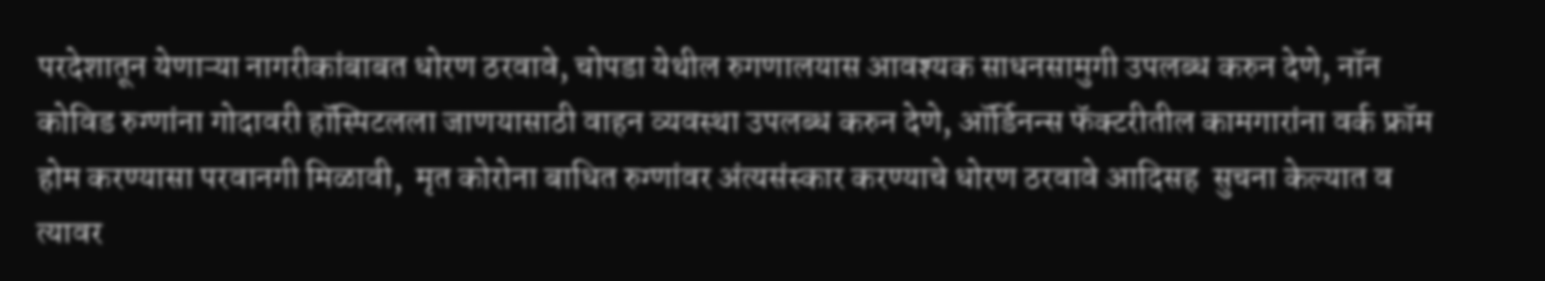परदेशातून येणाऱ्या नागरीकांबाबत धोरण ठरवावे, चोपडा येथील रुगणालयास आवश्यक साधनसामुगी उपलब्ध करुन देणे, नॉन कोविड रुग्णांना गोदावरी हॉस्पिटलला जाणयासाठी वाहन व्यवस्था उपलब्ध करुन देणे, ऑर्डिनन्स फॅक्टरीतील कामगारांना वर्क फ्रॉम होम करण्यासा परवानगी मिळावी,  मृत कोरोना बाधित रुग्णांवर अंत्यसंस्कार करण्याचे धोरण ठरवावे आदिसह  सुचना केल्यात व त्यावर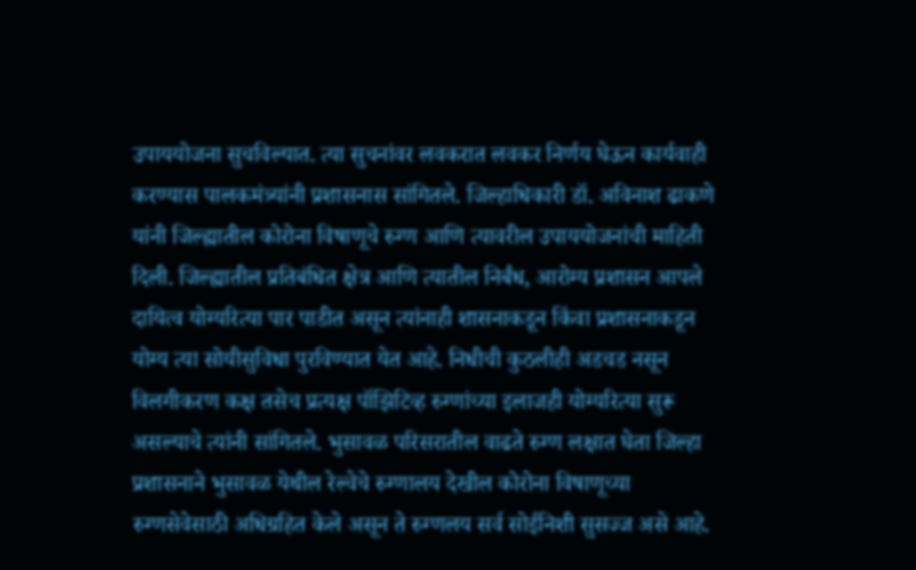उपाययोजना सुचविल्यात. त्या सुचनांवर लवकरात लवकर निर्णय घेऊन कार्यवाही करण्यास पालकमंत्र्यांनी प्रशासनास सांगितले. जिल्हाधिकारी डॉ. अविनाश ढाकणे यांनी जिल्ह्यातील कोरोना विषाणूचे रुग्ण आणि त्यावरील उपाययोजनांची माहिती दिली. जिल्ह्यातील प्रतिबंधित क्षेत्र आणि त्यातील निर्बंध, आरोग्य प्रशासन आपले दायित्व योग्यरित्या पार पाडीत असून त्यांनाही शासनाकडून किंवा प्रशासनाकडून योग्य त्या सोयीसुविधा पुरविण्यात येत आहे. निधीची कुठलीही अडचड नसून विलगीकरण कक्ष तसेच प्रत्यक्ष पॉझिटिव्ह रुग्णांच्या इलाजही योग्यरित्या सुरू असल्याचे त्यांनी सांगितले. भुसावळ परिसरातील वाढते रुग्ण लक्षात घेता जिल्हा प्रशासनाने भुसावळ येथील रेल्वेचे रुग्णालय देखील कोरोना विषाणूच्या रुग्णसेवेसाठी अधिग्रहित केले असून ते रुग्णलय सर्व सोईनिशी सुसज्ज असे आहे.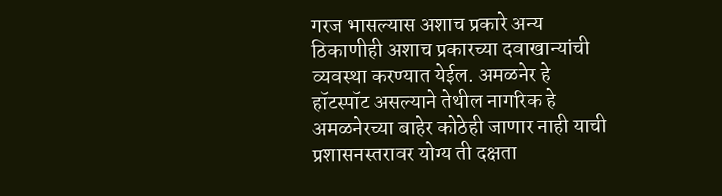गरज भासल्यास अशाच प्रकारे अन्य ठिकाणीही अशाच प्रकारच्या दवाखान्यांची व्यवस्था करण्यात येईल. अमळनेर हे हॉटस्पॉट असल्याने तेथील नागरिक हे अमळनेरच्या बाहेर कोठेही जाणार नाही याची प्रशासनस्तरावर योग्य ती दक्षता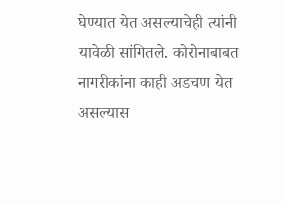घेण्यात येत असल्याचेही त्यांनी यावेळी सांगितले. कोरोनाबाबत नागरीकांना काही अडचण येत असल्यास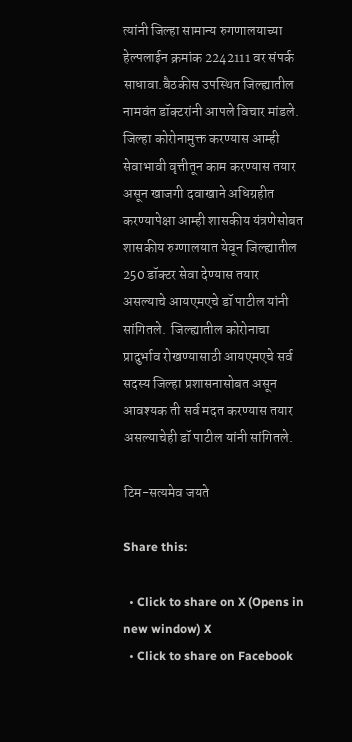त्यांनी जिल्हा सामान्य रुगणालयाच्या  हेल्पलाईन क्रमांक 2242111 वर संपर्क साधावा.बैठकीस उपस्थित जिल्ह्यातील नामवंत डॉक्टरांनी आपले विचार मांडले. जिल्हा कोरोनामुक्त करण्यास आम्ही सेवाभावी वृत्तीतून काम करण्यास तयार असून खाजगी दवाखाने अधिग्रहीत करण्यापेक्षा आम्ही शासकीय यंत्रणेसोबत शासकीय रुग्णालयात येवून जिल्ह्यातील 250 डॉक्टर सेवा देण्यास तयार असल्याचे आयएमएचे डॉ पाटील यांनी सांगितले.  जिल्ह्यातील कोरोनाचा प्रादुर्भाव रोखण्यासाठी आयएमएचे सर्व सदस्य जिल्हा प्रशासनासोबत असून आवश्यक ती सर्व मदत करण्यास तयार असल्याचेही डॉ पाटील यांनी सांगितले.

टिम-सत्यमेव जयते

Share this:

  • Click to share on X (Opens in new window) X
  • Click to share on Facebook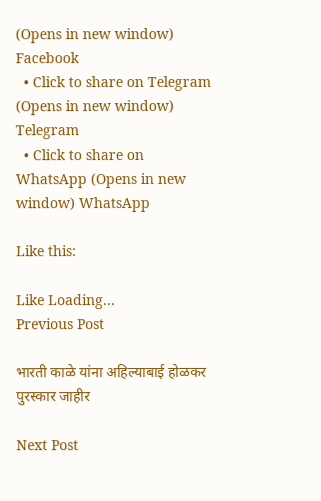(Opens in new window) Facebook
  • Click to share on Telegram (Opens in new window) Telegram
  • Click to share on WhatsApp (Opens in new window) WhatsApp

Like this:

Like Loading...
Previous Post

भारती काळे यांना अहिल्याबाई होळकर पुरस्कार जाहीर

Next Post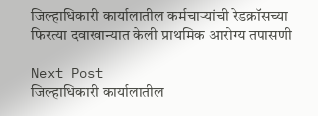जिल्हाधिकारी कार्यालातील कर्मचाऱ्यांची रेडक्रॉसच्या फिरत्या दवाखान्यात केली प्राथमिक आरोग्य तपासणी

Next Post
जिल्हाधिकारी कार्यालातील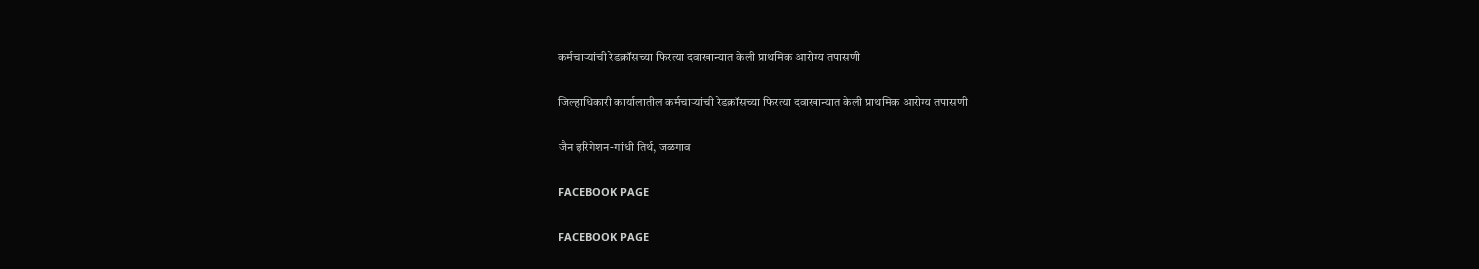कर्मचाऱ्यांची रेडक्रॉसच्या फिरत्या दवाखान्यात केली प्राथमिक आरोग्य तपासणी

जिल्हाधिकारी कार्यालातील कर्मचाऱ्यांची रेडक्रॉसच्या फिरत्या दवाखान्यात केली प्राथमिक आरोग्य तपासणी

जैन इरिगेशन-गांधी तिर्थ, जळगाव

FACEBOOK PAGE

FACEBOOK PAGE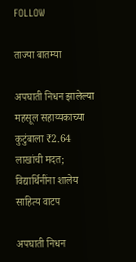FOLLOW

ताज्या बातम्या

अपघाती निधन झालेल्या महसूल सहाय्यकाच्या कुटुंबाला ₹2.64 लाखांची मदत; विद्यार्थिनींना शालेय साहित्य वाटप

अपघाती निधन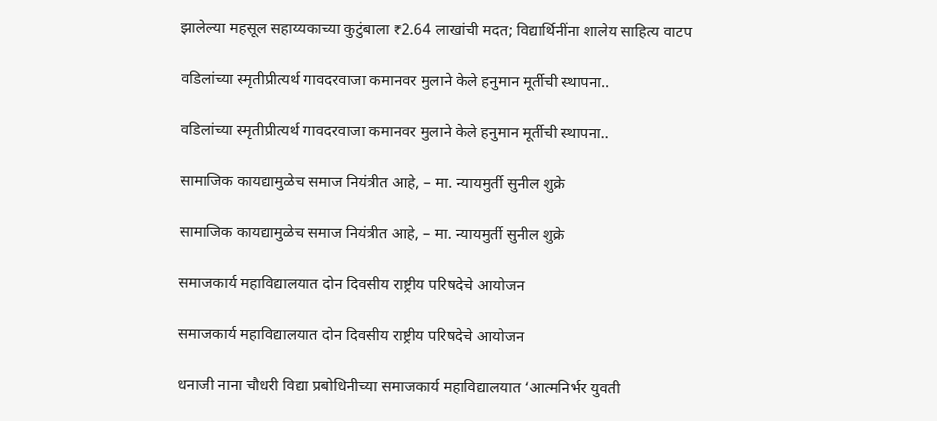झालेल्या महसूल सहाय्यकाच्या कुटुंबाला ₹2.64 लाखांची मदत; विद्यार्थिनींना शालेय साहित्य वाटप

वडिलांच्या स्मृतीप्रीत्यर्थ गावदरवाजा कमानवर मुलाने केले हनुमान मूर्तीची स्थापना..

वडिलांच्या स्मृतीप्रीत्यर्थ गावदरवाजा कमानवर मुलाने केले हनुमान मूर्तीची स्थापना..

सामाजिक कायद्यामुळेच समाज नियंत्रीत आहे, – मा. न्यायमुर्ती सुनील शुक्रे

सामाजिक कायद्यामुळेच समाज नियंत्रीत आहे, – मा. न्यायमुर्ती सुनील शुक्रे

समाजकार्य महाविद्यालयात दोन दिवसीय राष्ट्रीय परिषदेचे आयोजन

समाजकार्य महाविद्यालयात दोन दिवसीय राष्ट्रीय परिषदेचे आयोजन

धनाजी नाना चौधरी विद्या प्रबोधिनीच्या समाजकार्य महाविद्यालयात ‘आत्मनिर्भर युवती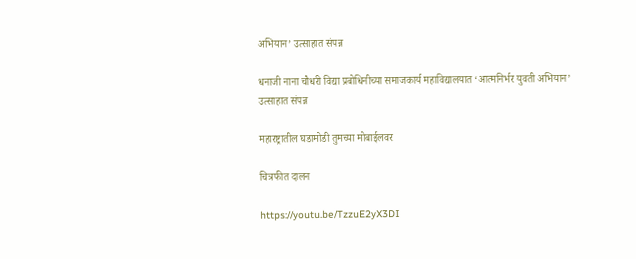अभियान’ उत्साहात संपन्न

धनाजी नाना चौधरी विद्या प्रबोधिनीच्या समाजकार्य महाविद्यालयात ‘आत्मनिर्भर युवती अभियान’ उत्साहात संपन्न

महारष्ट्रातील घडामोडी तुमच्या मोबाईलवर

चित्रफीत दालन

https://youtu.be/TzzuE2yX3DI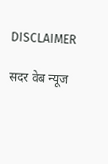DISCLAIMER

सदर वेब न्यूज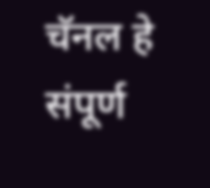चॅनल हे संपूर्ण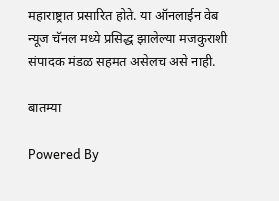महाराष्ट्रात प्रसारित होते. या ऑनलाईन वेब न्यूज चॅनल मध्ये प्रसिद्ध झालेल्या मजकुराशी संपादक मंडळ सहमत असेलच असे नाही.

बातम्या

Powered By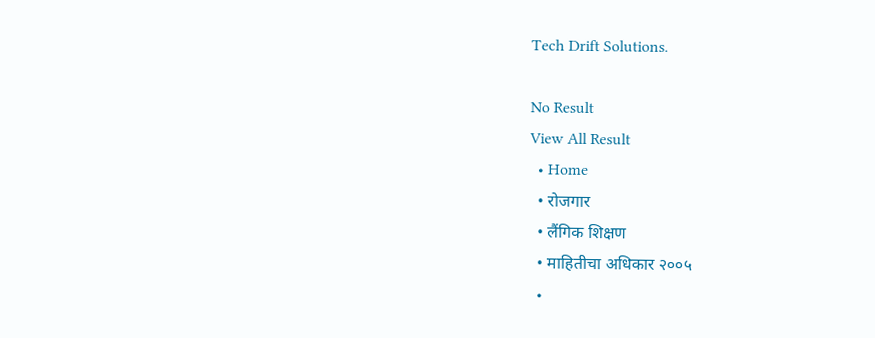Tech Drift Solutions.

No Result
View All Result
  • Home
  • रोजगार
  • लैंगिक शिक्षण
  • माहितीचा अधिकार २००५
  •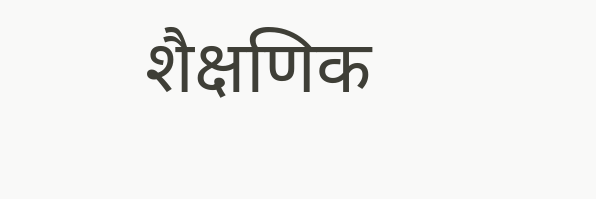शैक्षणिक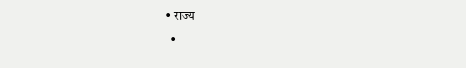• राज्य
  •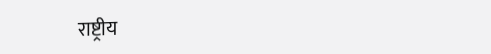राष्ट्रीय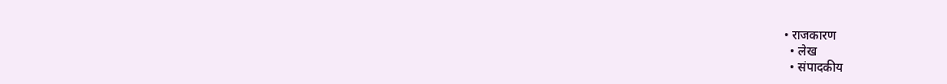• राजकारण
  • लेख
  • संपादकीय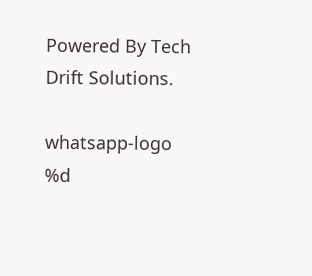Powered By Tech Drift Solutions.

whatsapp-logo
%d